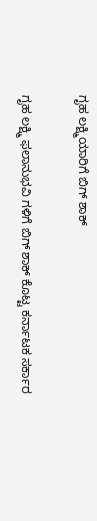ಗೃಹ ಲಕ್ಷ್ಮಿಯಾರಿಗೆ ಬಿಗ್ ಶಾಕ್

ಗೃಹ ಲಕ್ಷ್ಮಿ ಫಲಾನುಭವಿ ಗಳಿಗೆ ಬಿಗ್ ಶಾಕ್ ಕೊಟ್ಟ ಕರ್ನಾಟಕ ಸರ್ಕಾರ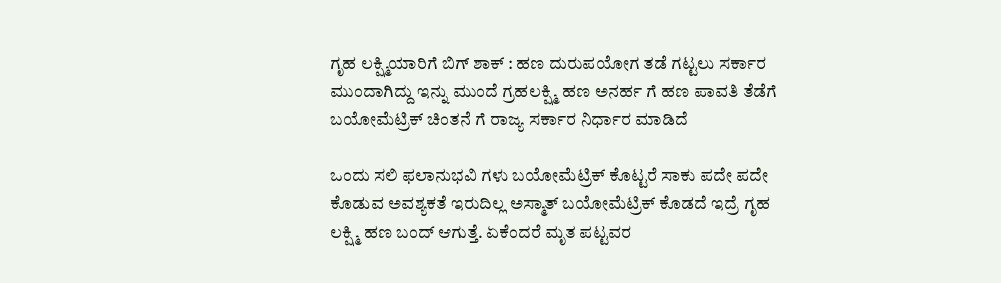ಗೃಹ ಲಕ್ಷ್ಮಿಯಾರಿಗೆ ಬಿಗ್ ಶಾಕ್ : ಹಣ ದುರುಪಯೋಗ ತಡೆ ಗಟ್ಟಲು ಸರ್ಕಾರ ಮುಂದಾಗಿದ್ದು ಇನ್ನು ಮುಂದೆ ಗ್ರಹಲಕ್ಷ್ಮಿ ಹಣ ಅನರ್ಹ ಗೆ ಹಣ ಪಾವತಿ ತೆಡೆಗೆ ಬಯೋಮೆಟ್ರಿಕ್ ಚಿಂತನೆ ಗೆ ರಾಜ್ಯ ಸರ್ಕಾರ ನಿರ್ಧಾರ ಮಾಡಿದೆ

ಒಂದು ಸಲಿ ಫಲಾನುಭವಿ ಗಳು ಬಯೋಮೆಟ್ರಿಕ್ ಕೊಟ್ಟರೆ ಸಾಕು ಪದೇ ಪದೇ ಕೊಡುವ ಅವಶ್ಯಕತೆ ಇರುದಿಲ್ಲ ಅಸ್ಮಾತ್ ಬಯೋಮೆಟ್ರಿಕ್ ಕೊಡದೆ ಇದ್ರೆ ಗೃಹ ಲಕ್ಷ್ಮಿ ಹಣ ಬಂದ್ ಆಗುತ್ತೆ. ಏಕೆಂದರೆ ಮೃತ ಪಟ್ಟವರ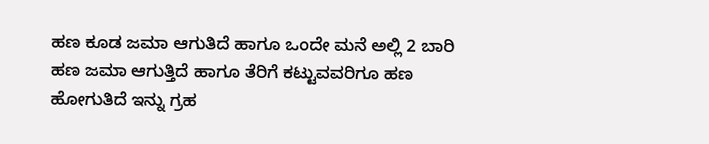ಹಣ ಕೂಡ ಜಮಾ ಆಗುತಿದೆ ಹಾಗೂ ಒಂದೇ ಮನೆ ಅಲ್ಲಿ 2 ಬಾರಿ ಹಣ ಜಮಾ ಆಗುತ್ತಿದೆ ಹಾಗೂ ತೆರಿಗೆ ಕಟ್ಟುವವರಿಗೂ ಹಣ ಹೋಗುತಿದೆ ಇನ್ನು ಗ್ರಹ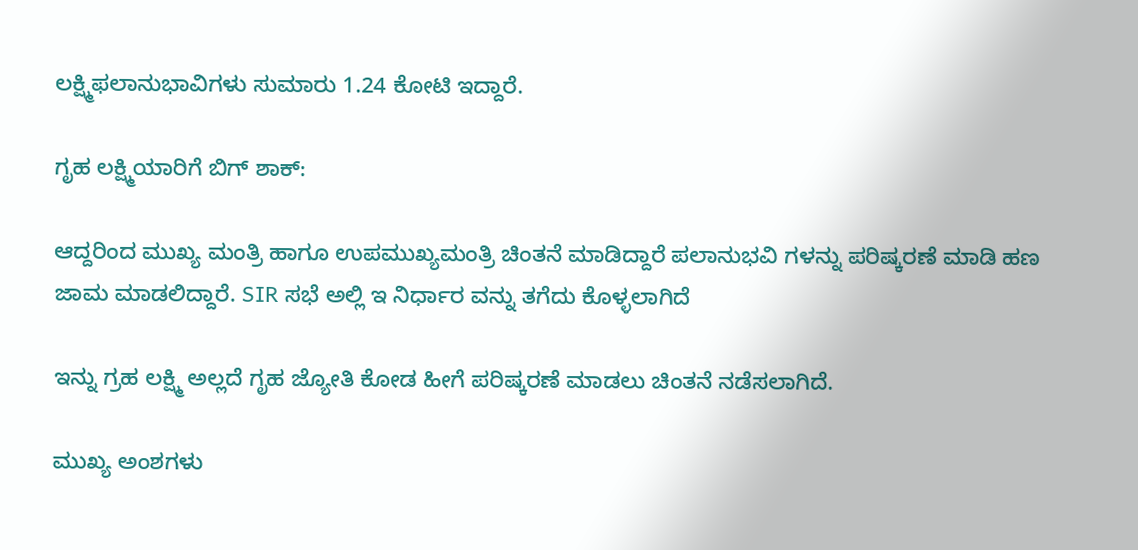ಲಕ್ಷ್ಮಿಫಲಾನುಭಾವಿಗಳು ಸುಮಾರು 1.24 ಕೋಟಿ ಇದ್ದಾರೆ.

ಗೃಹ ಲಕ್ಷ್ಮಿಯಾರಿಗೆ ಬಿಗ್ ಶಾಕ್:

ಆದ್ದರಿಂದ ಮುಖ್ಯ ಮಂತ್ರಿ ಹಾಗೂ ಉಪಮುಖ್ಯಮಂತ್ರಿ ಚಿಂತನೆ ಮಾಡಿದ್ದಾರೆ ಪಲಾನುಭವಿ ಗಳನ್ನು ಪರಿಷ್ಕರಣೆ ಮಾಡಿ ಹಣ ಜಾಮ ಮಾಡಲಿದ್ದಾರೆ. SIR ಸಭೆ ಅಲ್ಲಿ ಇ ನಿರ್ಧಾರ ವನ್ನು ತಗೆದು ಕೊಳ್ಳಲಾಗಿದೆ

ಇನ್ನು ಗ್ರಹ ಲಕ್ಷ್ಮಿ ಅಲ್ಲದೆ ಗೃಹ ಜ್ಯೋತಿ ಕೋಡ ಹೀಗೆ ಪರಿಷ್ಕರಣೆ ಮಾಡಲು ಚಿಂತನೆ ನಡೆಸಲಾಗಿದೆ.

ಮುಖ್ಯ ಅಂಶಗಳು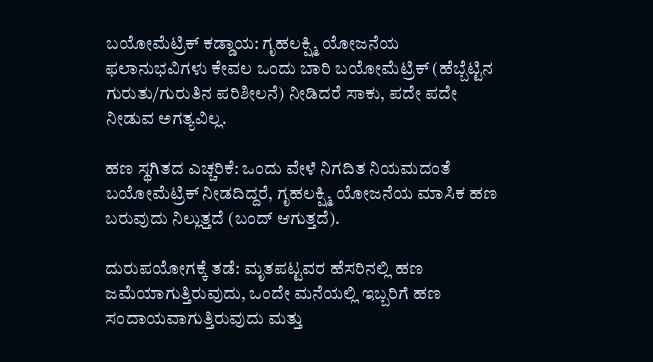ಬಯೋಮೆಟ್ರಿಕ್ ಕಡ್ಡಾಯ: ಗೃಹಲಕ್ಷ್ಮಿ ಯೋಜನೆಯ ಫಲಾನುಭವಿಗಳು ಕೇವಲ ಒಂದು ಬಾರಿ ಬಯೋಮೆಟ್ರಿಕ್ (ಹೆಬ್ಬೆಟ್ಟಿನ ಗುರುತು/ಗುರುತಿನ ಪರಿಶೀಲನೆ) ನೀಡಿದರೆ ಸಾಕು, ಪದೇ ಪದೇ ನೀಡುವ ಅಗತ್ಯವಿಲ್ಲ.

ಹಣ ಸ್ಥಗಿತದ ಎಚ್ಚರಿಕೆ: ಒಂದು ವೇಳೆ ನಿಗದಿತ ನಿಯಮದಂತೆ ಬಯೋಮೆಟ್ರಿಕ್ ನೀಡದಿದ್ದರೆ, ಗೃಹಲಕ್ಷ್ಮಿ ಯೋಜನೆಯ ಮಾಸಿಕ ಹಣ ಬರುವುದು ನಿಲ್ಲುತ್ತದೆ (ಬಂದ್ ಆಗುತ್ತದೆ).

ದುರುಪಯೋಗಕ್ಕೆ ತಡೆ: ಮೃತಪಟ್ಟವರ ಹೆಸರಿನಲ್ಲಿ ಹಣ ಜಮೆಯಾಗುತ್ತಿರುವುದು, ಒಂದೇ ಮನೆಯಲ್ಲಿ ಇಬ್ಬರಿಗೆ ಹಣ ಸಂದಾಯವಾಗುತ್ತಿರುವುದು ಮತ್ತು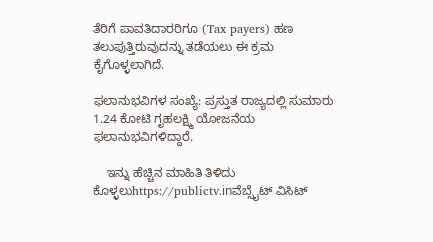ತೆರಿಗೆ ಪಾವತಿದಾರರಿಗೂ (Tax payers) ಹಣ ತಲುಪುತ್ತಿರುವುದನ್ನು ತಡೆಯಲು ಈ ಕ್ರಮ ಕೈಗೊಳ್ಳಲಾಗಿದೆ.

ಫಲಾನುಭವಿಗಳ ಸಂಖ್ಯೆ: ಪ್ರಸ್ತುತ ರಾಜ್ಯದಲ್ಲಿ ಸುಮಾರು 1.24 ಕೋಟಿ ಗೃಹಲಕ್ಷ್ಮಿ ಯೋಜನೆಯ ಫಲಾನುಭವಿಗಳಿದ್ದಾರೆ.

    ಇನ್ನು ಹೆಚ್ಚಿನ ಮಾಹಿತಿ ತಿಳಿದು ಕೊಳ್ಳಲುhttps://publictv.inವೆಬ್ಸೈಟ್ ವಿಸಿಟ್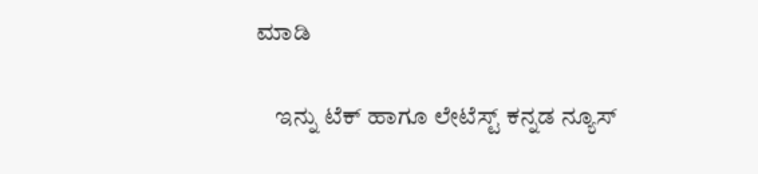ಮಾಡಿ

    ಇನ್ನು ಟೆಕ್ ಹಾಗೂ ಲೇಟೆಸ್ಟ್ ಕನ್ನಡ ನ್ಯೂಸ್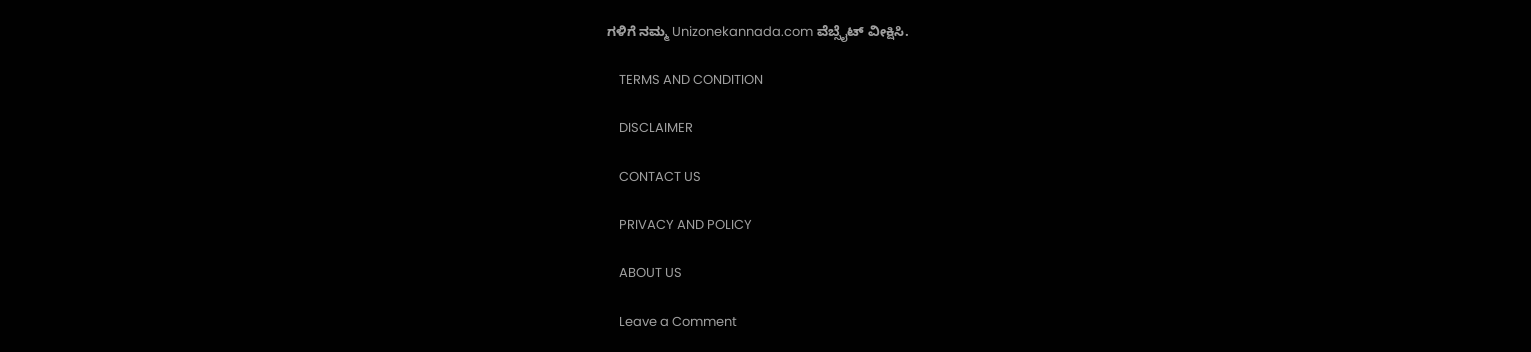ಗಳಿಗೆ ನಮ್ಮ Unizonekannada.com ವೆಬ್ಸೈಟ್ ವೀಕ್ಷಿಸಿ.

    TERMS AND CONDITION

    DISCLAIMER

    CONTACT US

    PRIVACY AND POLICY

    ABOUT US

    Leave a Comment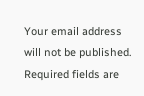Your email address will not be published. Required fields are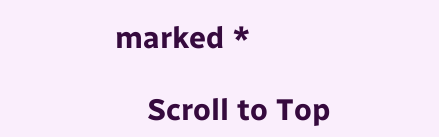marked *

    Scroll to Top